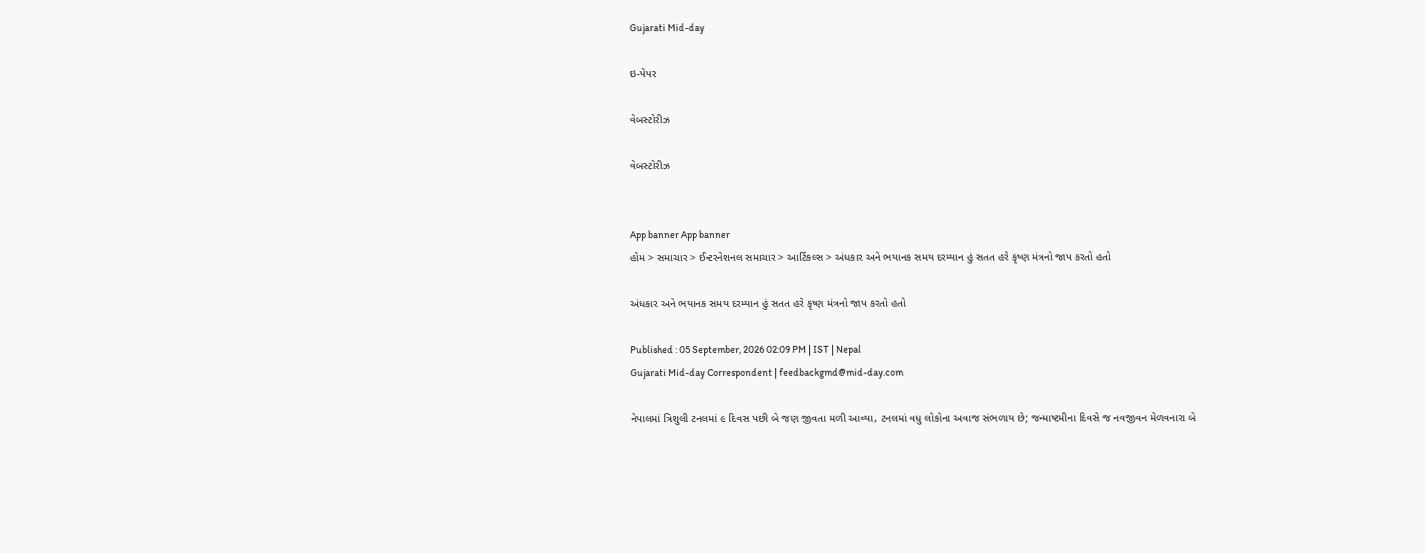Gujarati Mid-day

ઇ-પેપર

વેબસ્ટોરીઝ

વેબસ્ટોરીઝ


App banner App banner
હોમ > સમાચાર > ઈન્ટરનેશનલ સમાચાર > આર્ટિકલ્સ > અંધકાર અને ભયાનક સમય દરમ્યાન હું સતત હરે કૃષ્ણ મંત્રનો જાપ કરતો હતો

અંધકાર અને ભયાનક સમય દરમ્યાન હું સતત હરે કૃષ્ણ મંત્રનો જાપ કરતો હતો

Published : 05 September, 2026 02:09 PM | IST | Nepal
Gujarati Mid-day Correspondent | feedbackgmd@mid-day.com

નેપાલમાં ત્રિશુલી ટનલમાં ૯ દિવસ પછી બે જણ જીવતા મળી આવ્યા, ટનલમાં વધુ લોકોના અવાજ સંભળાય છે; જન્માષ્ટમીના દિવસે જ નવજીવન મેળવનારા બે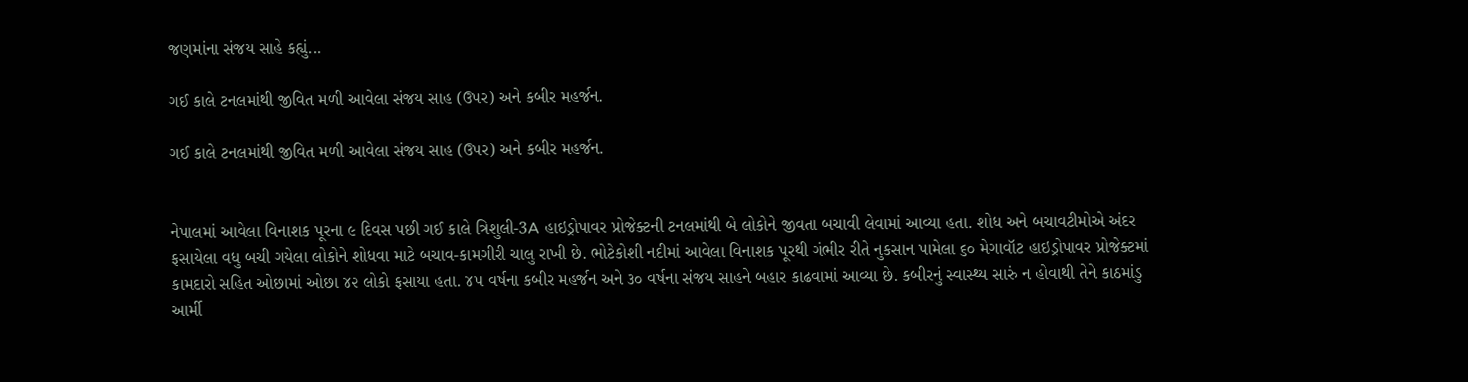જણમાંના સંજય સાહે કહ્યું...

ગઈ કાલે ટનલમાંથી જીવિત મળી આવેલા સંજય સાહ (ઉપર) અને કબીર મહર્જન.

ગઈ કાલે ટનલમાંથી જીવિત મળી આવેલા સંજય સાહ (ઉપર) અને કબીર મહર્જન.


નેપાલમાં આવેલા વિનાશક પૂરના ૯ દિવસ પછી ગઈ કાલે ત્રિશુલી-3A હાઇડ્રોપાવર પ્રોજેક્ટની ટનલમાંથી બે લોકોને જીવતા બચાવી લેવામાં આવ્યા હતા. શોધ અને બચાવટીમોએ અંદર ફસાયેલા વધુ બચી ગયેલા લોકોને શોધવા માટે બચાવ-કામગીરી ચાલુ રાખી છે. ભોટેકોશી નદીમાં આવેલા વિનાશક પૂરથી ગંભીર રીતે નુકસાન પામેલા ૬૦ મેગાવૉટ હાઇડ્રોપાવર પ્રોજેક્ટમાં કામદારો સહિત ઓછામાં ઓછા ૪૨ લોકો ફસાયા હતા. ૪૫ વર્ષના કબીર મહર્જન અને ૩૦ વર્ષના સંજય સાહને બહાર કાઢવામાં આવ્યા છે. કબીરનું સ્વાસ્થ્ય સારું ન હોવાથી તેને કાઠમાંડુ આર્મી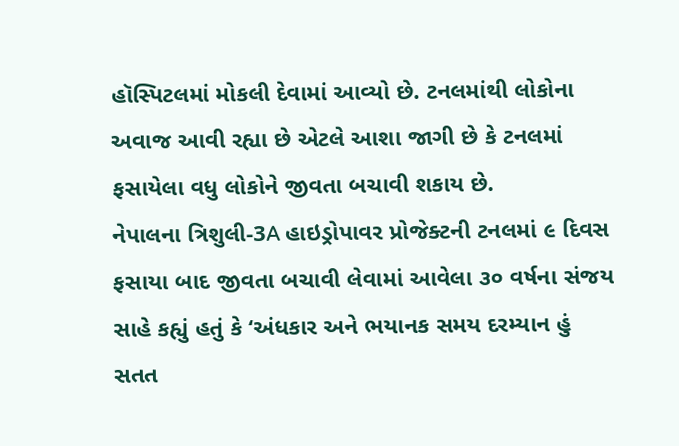હૉસ્પિટલમાં મોકલી દેવામાં આવ્યો છે. ટનલમાંથી લોકોના અવાજ આવી રહ્યા છે એટલે આશા જાગી છે કે ટનલમાં ફસાયેલા વધુ લોકોને જીવતા બચાવી શકાય છે.
નેપાલના ત્રિશુલી-3A હાઇડ્રોપાવર પ્રોજેક્ટની ટનલમાં ૯ દિવસ ફસાયા બાદ જીવતા બચાવી લેવામાં આવેલા ૩૦ વર્ષના સંજય સાહે કહ્યું હતું કે ‘અંધકાર અને ભયાનક સમય દરમ્યાન હું
સતત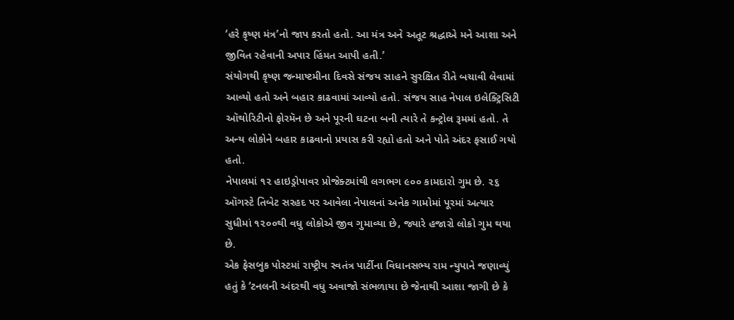‘હરે કૃષ્ણ મંત્ર’નો જાપ કરતો હતો. આ મંત્ર અને અતૂટ શ્રદ્ધાએ મને આશા અને જીવિત રહેવાની અપાર હિંમત આપી હતી.’
સંયોગથી કૃષ્ણ જન્માષ્ટમીના દિવસે સંજય સાહને સુરક્ષિત રીતે બચાવી લેવામાં આવ્યો હતો અને બહાર કાઢવામાં આવ્યો હતો. સંજય સાહ નેપાલ ઇલેક્ટ્રિસિટી ઑથોરિટીનો ફોરમૅન છે અને પૂરની ઘટના બની ત્યારે તે કન્ટ્રોલ રૂમમાં હતો. તે અન્ય લોકોને બહાર કાઢવાનો પ્રયાસ કરી રહ્યો હતો અને પોતે અંદર ફસાઈ ગયો હતો.
નેપાલમાં ૧૨ હાઇડ્રોપાવર પ્રોજેક્ટમાંથી લગભગ ૯૦૦ કામદારો ગુમ છે. ૨૬ ઑગસ્ટે તિબેટ સરહદ પર આવેલા નેપાલનાં અનેક ગામોમાં પૂરમાં અત્યાર સુધીમાં ૧૨૦૦થી વધુ લોકોએ જીવ ગુમાવ્યા છે, જ્યારે હજારો લોકો ગુમ થયા છે.
એક ફેસબુક પોસ્ટમાં રાષ્ટ્રીય સ્વતંત્ર પાર્ટીના વિધાનસભ્ય રામ ન્યુપાને જણાવ્યું હતું કે ‘ટનલની અંદરથી વધુ અવાજો સંભળાયા છે જેનાથી આશા જાગી છે કે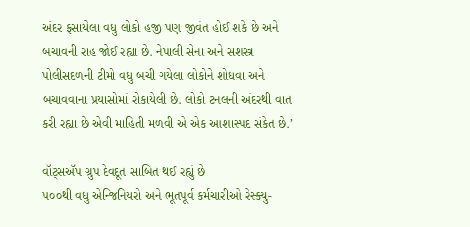અંદર ફસાયેલા વધુ લોકો હજી પણ જીવંત હોઈ શકે છે અને બચાવની રાહ જોઈ રહ્યા છે. નેપાલી સેના અને સશસ્ત્ર પોલીસદળની ટીમો વધુ બચી ગયેલા લોકોને શોધવા અને બચાવવાના પ્રયાસોમાં રોકાયેલી છે. લોકો ટનલની અંદરથી વાત કરી રહ્યા છે એવી માહિતી મળવી એ એક આશાસ્પદ સંકેત છે.’

વૉટ્સઍપ ગ્રુપ દેવદૂત સાબિત થઈ રહ્યું છે
૫૦૦થી વધુ એન્જિનિયરો અને ભૂતપૂર્વ કર્મચારીઓ રેસ્ક્યુ-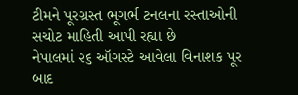ટીમને પૂરગ્રસ્ત ભૂગર્ભ ટનલના રસ્તાઓની સચોટ માહિતી આપી રહ્યા છે
નેપાલમાં ૨૬ ઑગસ્ટે આવેલા વિનાશક પૂર બાદ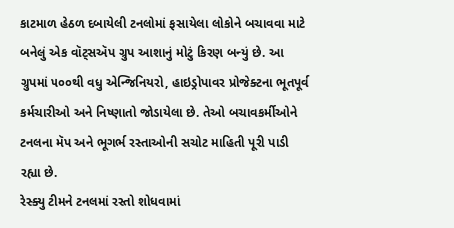કાટમાળ હેઠળ દબાયેલી ટનલોમાં ફસાયેલા લોકોને બચાવવા માટે બનેલું એક વૉટ્સઍપ ગ્રુપ આશાનું મોટું કિરણ બન્યું છે. આ ગ્રુપમાં ૫૦૦થી વધુ એન્જિનિયરો, હાઇડ્રોપાવર પ્રોજેક્ટના ભૂતપૂર્વ કર્મચારીઓ અને નિષ્ણાતો જોડાયેલા છે. તેઓ બચાવકર્મીઓને ટનલના મૅપ અને ભૂગર્ભ રસ્તાઓની સચોટ માહિતી પૂરી પાડી રહ્યા છે.
રેસ્ક્યુ ટીમને ટનલમાં રસ્તો શોધવામાં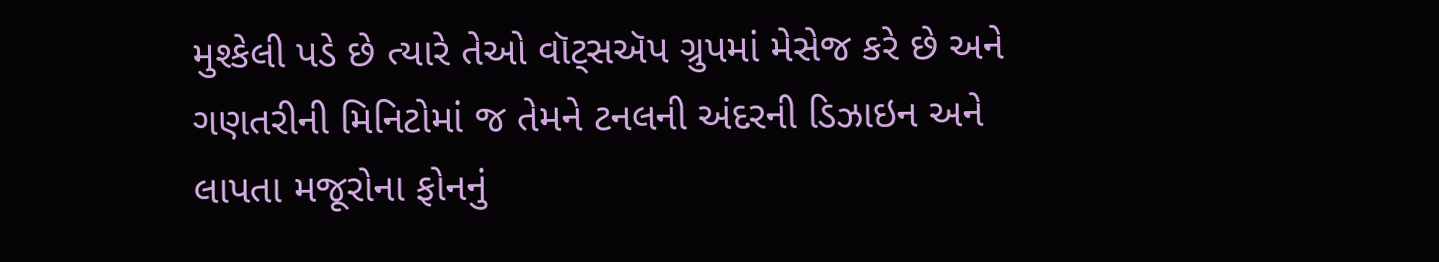મુશ્કેલી પડે છે ત્યારે તેઓ વૉટ્સઍપ ગ્રુપમાં મેસેજ કરે છે અને ગણતરીની મિનિટોમાં જ તેમને ટનલની અંદરની ડિઝાઇન અને લાપતા મજૂરોના ફોનનું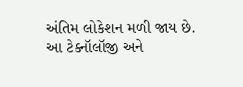અંતિમ લોકેશન મળી જાય છે. આ ટેક્નૉલૉજી અને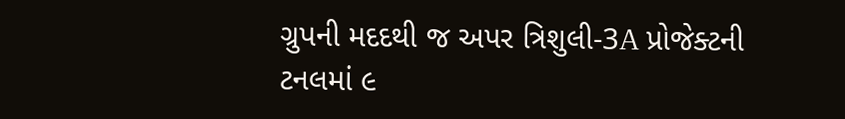ગ્રુપની મદદથી જ અપર ત્રિશુલી-3A પ્રોજેક્ટની ટનલમાં ૯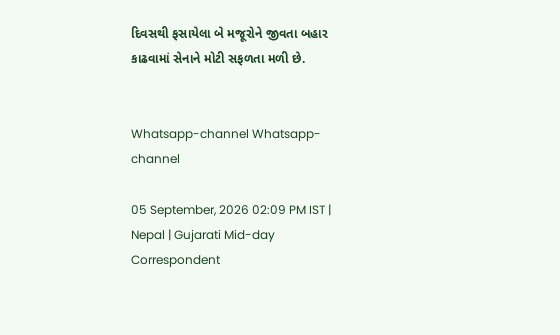દિવસથી ફસાયેલા બે મજૂરોને જીવતા બહાર કાઢવામાં સેનાને મોટી સફળતા મળી છે.


Whatsapp-channel Whatsapp-channel

05 September, 2026 02:09 PM IST | Nepal | Gujarati Mid-day Correspondent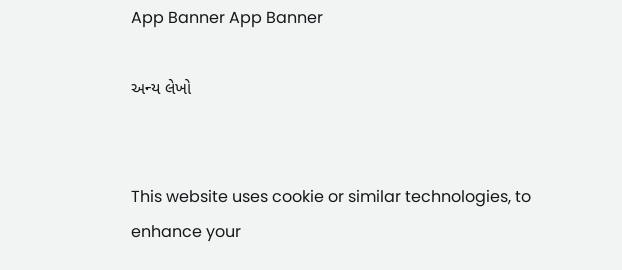App Banner App Banner

અન્ય લેખો


This website uses cookie or similar technologies, to enhance your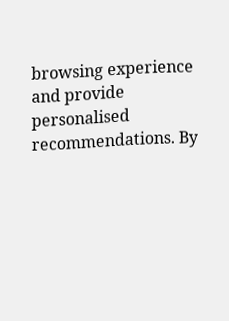browsing experience and provide personalised recommendations. By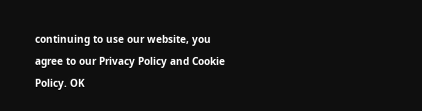continuing to use our website, you agree to our Privacy Policy and Cookie Policy. OK